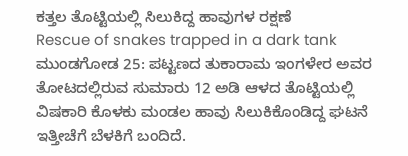ಕತ್ತಲ ತೊಟ್ಟಿಯಲ್ಲಿ ಸಿಲುಕಿದ್ದ ಹಾವುಗಳ ರಕ್ಷಣೆ
Rescue of snakes trapped in a dark tank
ಮುಂಡಗೋಡ 25: ಪಟ್ಟಣದ ತುಕಾರಾಮ ಇಂಗಳೇರ ಅವರ ತೋಟದಲ್ಲಿರುವ ಸುಮಾರು 12 ಅಡಿ ಆಳದ ತೊಟ್ಟಿಯಲ್ಲಿ ವಿಷಕಾರಿ ಕೊಳಕು ಮಂಡಲ ಹಾವು ಸಿಲುಕಿಕೊಂಡಿದ್ದ ಘಟನೆ ಇತ್ತೀಚೆಗೆ ಬೆಳಕಿಗೆ ಬಂದಿದೆ.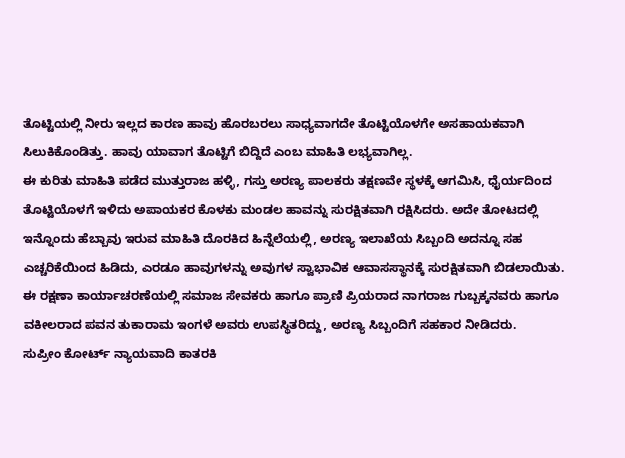ತೊಟ್ಟಿಯಲ್ಲಿ ನೀರು ಇಲ್ಲದ ಕಾರಣ ಹಾವು ಹೊರಬರಲು ಸಾಧ್ಯವಾಗದೇ ತೊಟ್ಟಿಯೊಳಗೇ ಅಸಹಾಯಕವಾಗಿ ಸಿಲುಕಿಕೊಂಡಿತ್ತು. ಹಾವು ಯಾವಾಗ ತೊಟ್ಟಿಗೆ ಬಿದ್ದಿದೆ ಎಂಬ ಮಾಹಿತಿ ಲಭ್ಯವಾಗಿಲ್ಲ.
ಈ ಕುರಿತು ಮಾಹಿತಿ ಪಡೆದ ಮುತ್ತುರಾಜ ಹಳ್ಳಿ, ಗಸ್ತು ಅರಣ್ಯ ಪಾಲಕರು ತಕ್ಷಣವೇ ಸ್ಥಳಕ್ಕೆ ಆಗಮಿಸಿ, ಧೈರ್ಯದಿಂದ ತೊಟ್ಟಿಯೊಳಗೆ ಇಳಿದು ಅಪಾಯಕರ ಕೊಳಕು ಮಂಡಲ ಹಾವನ್ನು ಸುರಕ್ಷಿತವಾಗಿ ರಕ್ಷಿಸಿದರು. ಅದೇ ತೋಟದಲ್ಲಿ ಇನ್ನೊಂದು ಹೆಬ್ಬಾವು ಇರುವ ಮಾಹಿತಿ ದೊರಕಿದ ಹಿನ್ನೆಲೆಯಲ್ಲಿ, ಅರಣ್ಯ ಇಲಾಖೆಯ ಸಿಬ್ಬಂದಿ ಅದನ್ನೂ ಸಹ ಎಚ್ಚರಿಕೆಯಿಂದ ಹಿಡಿದು, ಎರಡೂ ಹಾವುಗಳನ್ನು ಅವುಗಳ ಸ್ವಾಭಾವಿಕ ಆವಾಸಸ್ಥಾನಕ್ಕೆ ಸುರಕ್ಷಿತವಾಗಿ ಬಿಡಲಾಯಿತು.
ಈ ರಕ್ಷಣಾ ಕಾರ್ಯಾಚರಣೆಯಲ್ಲಿ ಸಮಾಜ ಸೇವಕರು ಹಾಗೂ ಪ್ರಾಣಿ ಪ್ರಿಯರಾದ ನಾಗರಾಜ ಗುಬ್ಬಕ್ಕನವರು ಹಾಗೂ ವಕೀಲರಾದ ಪವನ ತುಕಾರಾಮ ಇಂಗಳೆ ಅವರು ಉಪಸ್ಥಿತರಿದ್ದು, ಅರಣ್ಯ ಸಿಬ್ಬಂದಿಗೆ ಸಹಕಾರ ನೀಡಿದರು.
ಸುಪ್ರೀಂ ಕೋರ್ಟ್ ನ್ಯಾಯವಾದಿ ಕಾತರಕಿ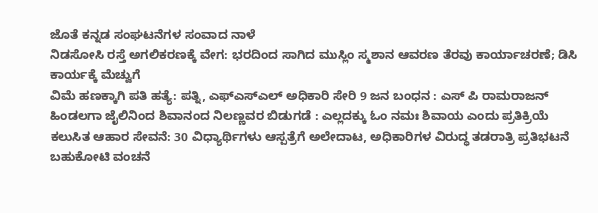ಜೊತೆ ಕನ್ನಡ ಸಂಘಟನೆಗಳ ಸಂವಾದ ನಾಳೆ
ನಿಡಸೋಸಿ ರಸ್ತೆ ಅಗಲಿಕರಣಕ್ಕೆ ವೇಗ: ಭರದಿಂದ ಸಾಗಿದ ಮುಸ್ಲಿಂ ಸ್ಮಶಾನ ಆವರಣ ತೆರವು ಕಾರ್ಯಾಚರಣೆ; ಡಿಸಿ ಕಾರ್ಯಕ್ಕೆ ಮೆಚ್ವುಗೆ
ವಿಮೆ ಹಣಕ್ಕಾಗಿ ಪತಿ ಹತ್ಯೆ: ಪತ್ನಿ, ಎಫ್ಎಸ್ಎಲ್ ಅಧಿಕಾರಿ ಸೇರಿ 9 ಜನ ಬಂಧನ : ಎಸ್ ಪಿ ರಾಮರಾಜನ್
ಹಿಂಡಲಗಾ ಜೈಲಿನಿಂದ ಶಿವಾನಂದ ನಿಲಣ್ಣವರ ಬಿಡುಗಡೆ : ಎಲ್ಲದಕ್ಕು ಓಂ ನಮಃ ಶಿವಾಯ ಎಂದು ಪ್ರತಿಕ್ರಿಯೆ
ಕಲುಸಿತ ಆಹಾರ ಸೇವನೆ: 30 ವಿಧ್ಯಾರ್ಥಿಗಳು ಆಸ್ಪತ್ರೆಗೆ ಅಲೇದಾಟ, ಅಧಿಕಾರಿಗಳ ವಿರುದ್ಧ ತಡರಾತ್ರಿ ಪ್ರತಿಭಟನೆ
ಬಹುಕೋಟಿ ವಂಚನೆ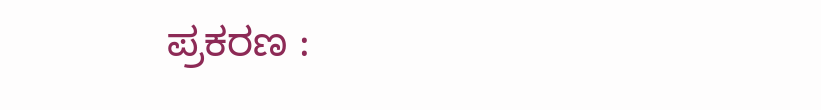ಪ್ರಕರಣ :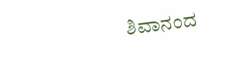ಶಿವಾನಂದ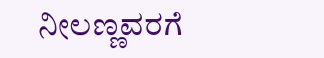ನೀಲಣ್ಣವರಗೆ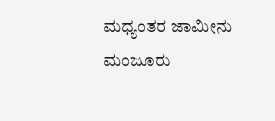ಮಧ್ಯಂತರ ಜಾಮೀನು ಮಂಜೂರು